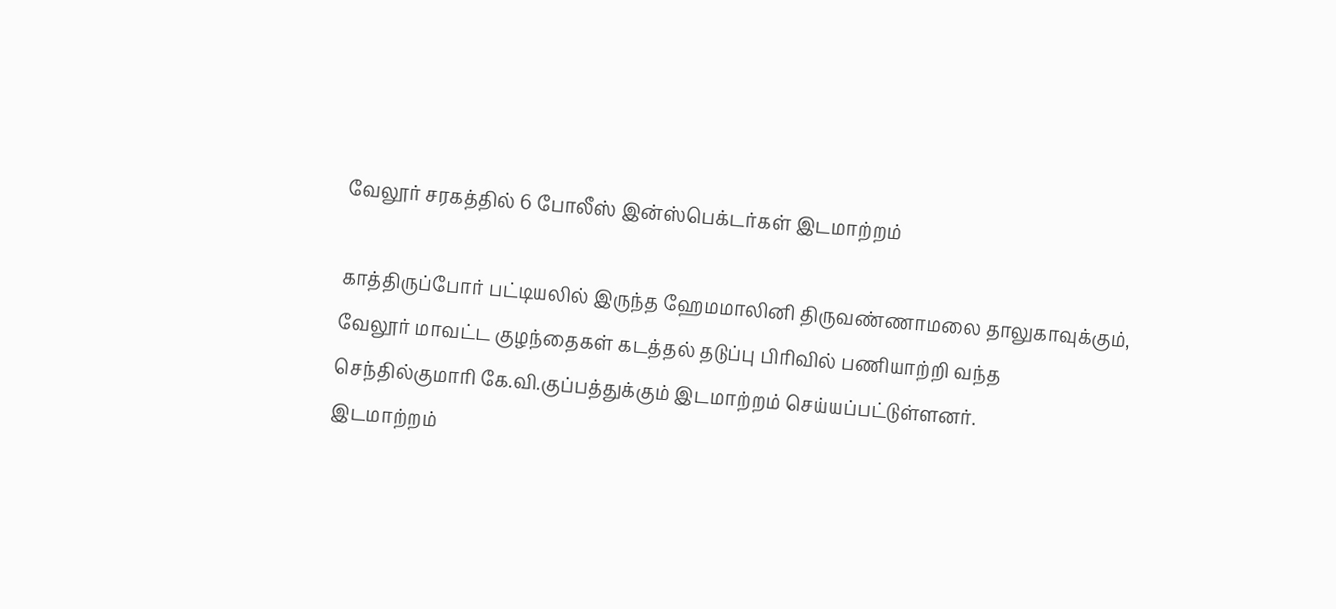வேலூர் சரகத்தில் 6 போலீஸ் இன்ஸ்பெக்டர்கள் இடமாற்றம்

காத்திருப்போர் பட்டியலில் இருந்த ஹேமமாலினி திருவண்ணாமலை தாலுகாவுக்கும், வேலூர் மாவட்ட குழந்தைகள் கடத்தல் தடுப்பு பிரிவில் பணியாற்றி வந்த செந்தில்குமாரி கே.வி.குப்பத்துக்கும் இடமாற்றம் செய்யப்பட்டுள்ளனர்.
இடமாற்றம்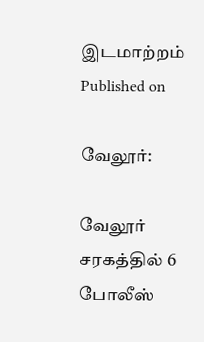இடமாற்றம்
Published on

வேலூர்:

வேலூர் சரகத்தில் 6 போலீஸ்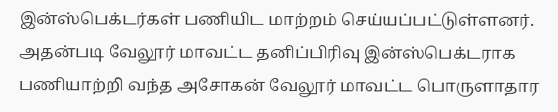இன்ஸ்பெக்டர்கள் பணியிட மாற்றம் செய்யப்பட்டுள்ளனர். அதன்படி வேலூர் மாவட்ட தனிப்பிரிவு இன்ஸ்பெக்டராக பணியாற்றி வந்த அசோகன் வேலூர் மாவட்ட பொருளாதார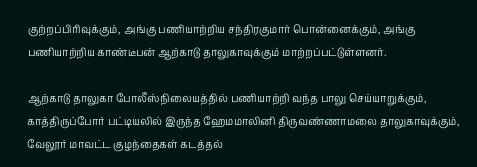குற்றப்பிரிவுக்கும், அங்கு பணியாற்றிய சந்திரகுமார் பொன்னைக்கும், அங்கு பணியாற்றிய காண்டீபன் ஆற்காடு தாலுகாவுக்கும் மாற்றப்பட்டுள்ளனர்.

ஆற்காடு தாலுகா போலீஸ்நிலையத்தில் பணியாற்றி வந்த பாலு செய்யாறுக்கும், காத்திருப்போர் பட்டியலில் இருந்த ஹேமமாலினி திருவண்ணாமலை தாலுகாவுக்கும், வேலூர் மாவட்ட குழந்தைகள் கடத்தல்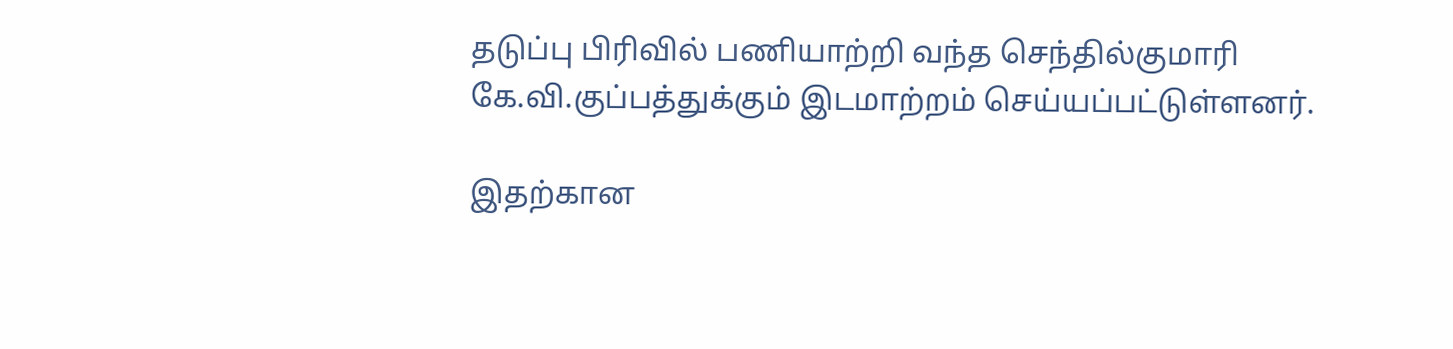தடுப்பு பிரிவில் பணியாற்றி வந்த செந்தில்குமாரி கே.வி.குப்பத்துக்கும் இடமாற்றம் செய்யப்பட்டுள்ளனர்.

இதற்கான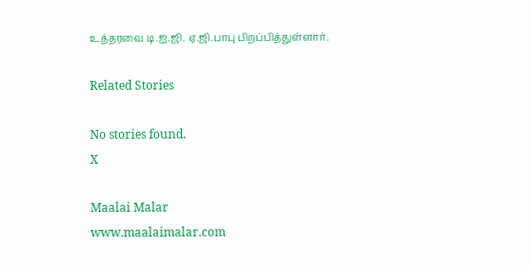உத்தரவை டி.ஐ.ஜி. ஏ.ஜி.பாபு பிறப்பித்துள்ளார்.

Related Stories

No stories found.
X

Maalai Malar
www.maalaimalar.com